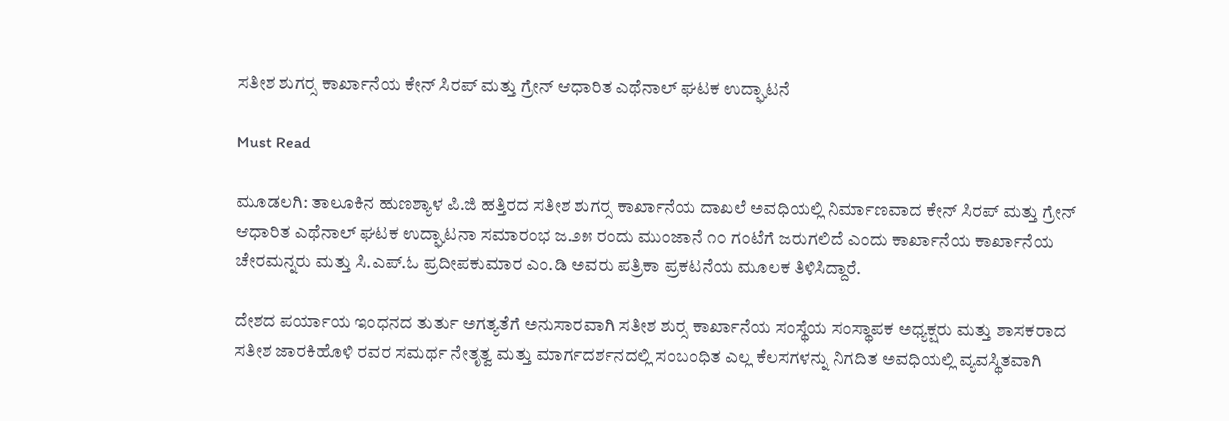ಸತೀಶ ಶುಗರ‍್ಸ ಕಾರ್ಖಾನೆಯ ಕೇನ್ ಸಿರಪ್ ಮತ್ತು ಗ್ರೇನ್ ಆಧಾರಿತ ಎಥೆನಾಲ್ ಘಟಕ ಉದ್ಘಾಟನೆ

Must Read

ಮೂಡಲಗಿ: ತಾಲೂಕಿನ ಹುಣಶ್ಯಾಳ ಪಿ.ಜಿ ಹತ್ತಿರದ ಸತೀಶ ಶುಗರ‍್ಸ ಕಾರ್ಖಾನೆಯ ದಾಖಲೆ ಅವಧಿಯಲ್ಲಿ ನಿರ್ಮಾಣವಾದ ಕೇನ್ ಸಿರಪ್ ಮತ್ತು ಗ್ರೇನ್ ಆಧಾರಿತ ಎಥೆನಾಲ್ ಘಟಕ ಉದ್ಘಾಟನಾ ಸಮಾರಂಭ ಜ.೨೫ ರಂದು ಮುಂಜಾನೆ ೧೦ ಗಂಟೆಗೆ ಜರುಗಲಿದೆ ಎಂದು ಕಾರ್ಖಾನೆಯ ಕಾರ್ಖಾನೆಯ ಚೇರಮನ್ನರು ಮತ್ತು ಸಿ.ಎಪ್.ಓ ಪ್ರದೀಪಕುಮಾರ ಎಂ.ಡಿ ಅವರು ಪತ್ರಿಕಾ ಪ್ರಕಟನೆಯ ಮೂಲಕ ತಿಳಿಸಿದ್ದಾರೆ.

ದೇಶದ ಪರ್ಯಾಯ ಇಂಧನದ ತುರ್ತು ಅಗತ್ಯತೆಗೆ ಅನುಸಾರವಾಗಿ ಸತೀಶ ಶುರ‍್ಸ ಕಾರ್ಖಾನೆಯ ಸಂಸ್ಥೆಯ ಸಂಸ್ಥಾಪಕ ಅಧ್ಯಕ್ಷರು ಮತ್ತು ಶಾಸಕರಾದ ಸತೀಶ ಜಾರಕಿಹೊಳಿ ರವರ ಸಮರ್ಥ ನೇತೃತ್ವ ಮತ್ತು ಮಾರ್ಗದರ್ಶನದಲ್ಲಿ ಸಂಬಂಧಿತ ಎಲ್ಲ ಕೆಲಸಗಳನ್ನು ನಿಗದಿತ ಅವಧಿಯಲ್ಲಿ ವ್ಯವಸ್ಥಿತವಾಗಿ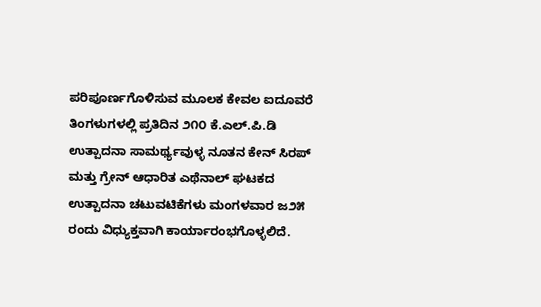ಪರಿಪೂರ್ಣಗೊಳಿಸುವ ಮೂಲಕ ಕೇವಲ ಐದೂವರೆ ತಿಂಗಳುಗಳಲ್ಲಿ ಪ್ರತಿದಿನ ೨೧೦ ಕೆ.ಎಲ್.ಪಿ.ಡಿ ಉತ್ಪಾದನಾ ಸಾಮರ್ಥ್ಯವುಳ್ಳ ನೂತನ ಕೇನ್ ಸಿರಪ್ ಮತ್ತು ಗ್ರೇನ್ ಆಧಾರಿತ ಎಥೆನಾಲ್ ಘಟಕದ ಉತ್ಪಾದನಾ ಚಟುವಟಿಕೆಗಳು ಮಂಗಳವಾರ ಜ೨೫ ರಂದು ವಿಧ್ಯುಕ್ತವಾಗಿ ಕಾರ್ಯಾರಂಭಗೊಳ್ಳಲಿದೆ.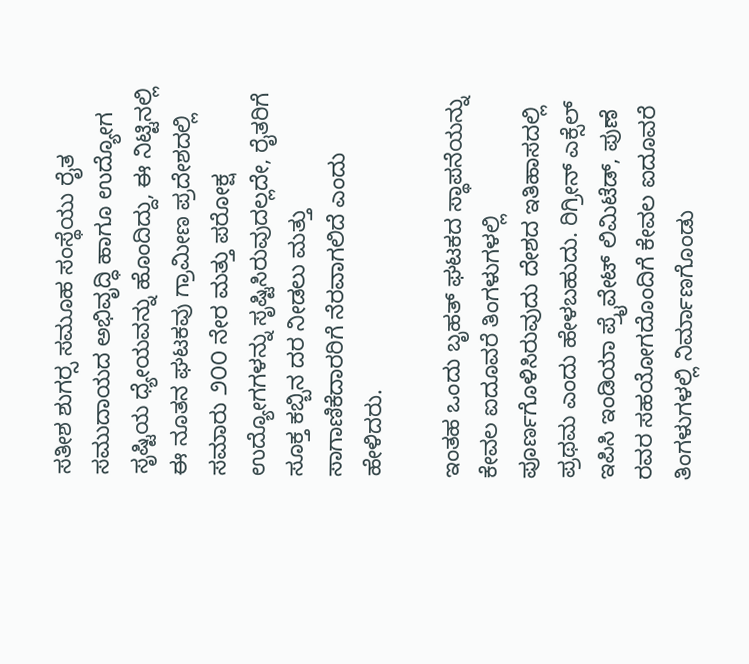ಸತೀಶ ಶುಗರ‍್ಸ ಸಮೂಹ ಸಂಸ್ಥೆಯು ರೈತ ಸಮುದಾಯದ ಅಭಿವೃದ್ಧಿ ಹಾಗೂ ಉದ್ಯೋಗ ಸೃಷ್ಟಿಯ ಧ್ಯೇಯವನ್ನು ಹೊಂದಿದ್ದು, ಈ ನಿಟ್ಟಿನಲ್ಲಿ ಈ ನೂತನ ಘಟಕವು ಗ್ರಾಮೀಣ ಪ್ರದೇಶದಲ್ಲಿ ಸಮಾರು ೨೦೦ ನೇರ ಮತ್ತು ಪರೋಕ್ಷ ಉದ್ಯೋಗಗಳನ್ನು ಸೃಷ್ಟಿಸಿರುವುದಲ್ಲದೇ, ರೈತರಿಗೆ ಸೂಕ್ತ ಕಬ್ಬಿನ ದರ ನೀಡಲು ಮತ್ತು ಸಾಗಾಣಿಕೆದಾರರಿಗೆ ನೆರವಾಗಲಿದೆ ಎಂದು ಹೇಳಿದರು.

ಇಂತಹ ಒಂದು ಬೃಹತ್ ಘಟಕದ ಸ್ಥಾಪನೆಯನ್ನು ಕೇವಲ ಐದೂವರೆ ತಿಂಗಳುಗಳಲ್ಲಿ ಪೂರ್ಣಗೊಳಿಸಿರುವುದು ದೇಶದ ಇತಿಹಾಸದಲ್ಲಿ ಪ್ರಥಮ ಎಂದು ಹೇಳಬಹುದು. ರಿಗ್ರೀನ್ ಎಕ್ಸೆಲ್ ಇಪಿಸಿ ಇಂಡಿಯಾ ಪ್ರೈವೇಟ್ ಲಿಮಿಟೆಡ್, ಪುಣೆ ರವರ ಸಹಯೋಗದೊಂದಿಗೆ ಕೇವಲ ಐದೂವರೆ ತಿಂಗಳುಗಳಲ್ಲಿ ನಿರ್ಮಾಣಗೊಂಡು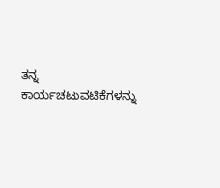ತನ್ನ ಕಾರ್ಯಚಟುವಟಿಕೆಗಳನ್ನು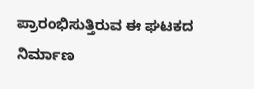ಪ್ರಾರಂಭಿಸುತ್ತಿರುವ ಈ ಘಟಕದ ನಿರ್ಮಾಣ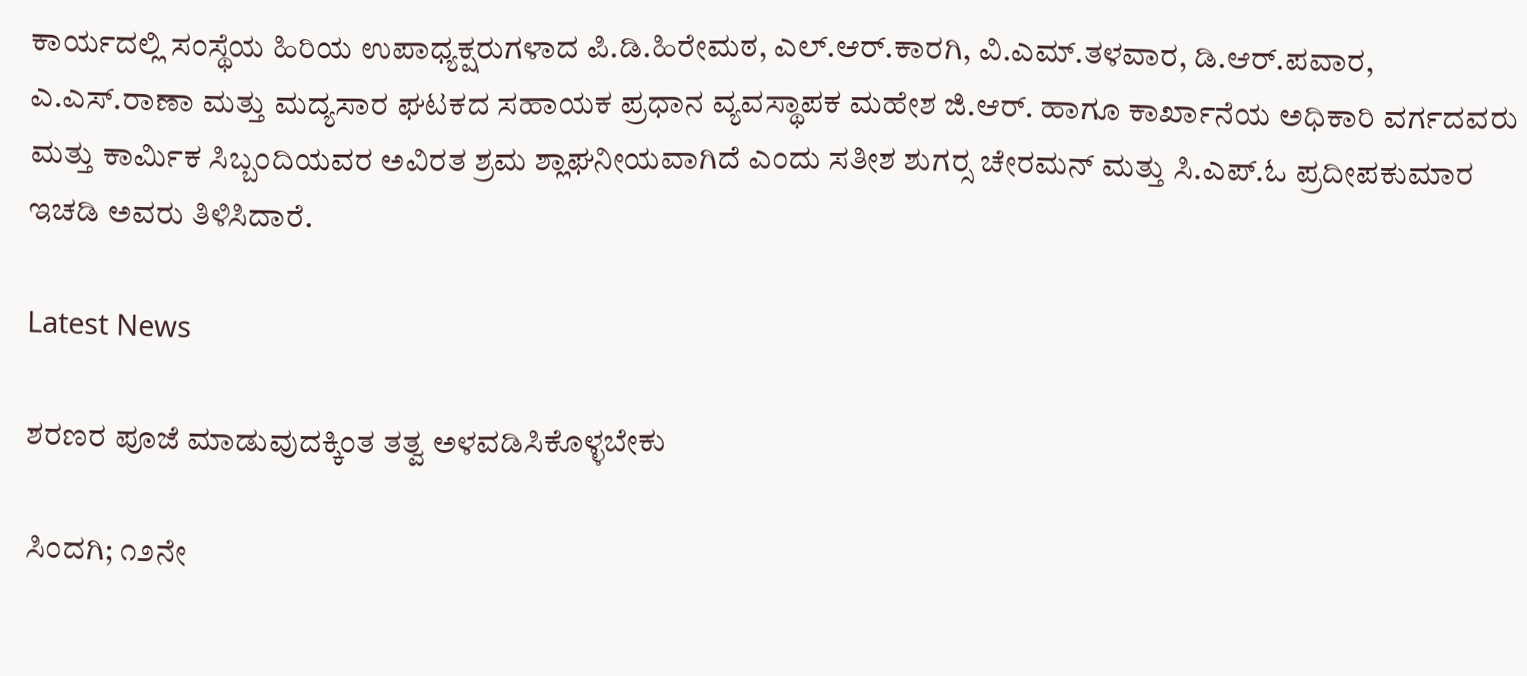ಕಾರ್ಯದಲ್ಲಿ ಸಂಸ್ಥೆಯ ಹಿರಿಯ ಉಪಾಧ್ಯಕ್ಷರುಗಳಾದ ಪಿ.ಡಿ.ಹಿರೇಮಠ, ಎಲ್.ಆರ್.ಕಾರಗಿ, ವಿ.ಎಮ್.ತಳವಾರ, ಡಿ.ಆರ್.ಪವಾರ, ಎ.ಎಸ್.ರಾಣಾ ಮತ್ತು ಮದ್ಯಸಾರ ಘಟಕದ ಸಹಾಯಕ ಪ್ರಧಾನ ವ್ಯವಸ್ಥಾಪಕ ಮಹೇಶ ಜಿ.ಆರ್. ಹಾಗೂ ಕಾರ್ಖಾನೆಯ ಅಧಿಕಾರಿ ವರ್ಗದವರು ಮತ್ತು ಕಾರ್ಮಿಕ ಸಿಬ್ಬಂದಿಯವರ ಅವಿರತ ಶ್ರಮ ಶ್ಲಾಘನೀಯವಾಗಿದೆ ಎಂದು ಸತೀಶ ಶುಗರ‍್ಸ ಚೇರಮನ್ ಮತ್ತು ಸಿ.ಎಪ್.ಓ ಪ್ರದೀಪಕುಮಾರ ಇಚಡಿ ಅವರು ತಿಳಿಸಿದಾರೆ.

Latest News

ಶರಣರ ಪೂಜೆ ಮಾಡುವುದಕ್ಕಿಂತ ತತ್ವ ಅಳವಡಿಸಿಕೊಳ್ಳಬೇಕು

ಸಿಂದಗಿ; ೧೨ನೇ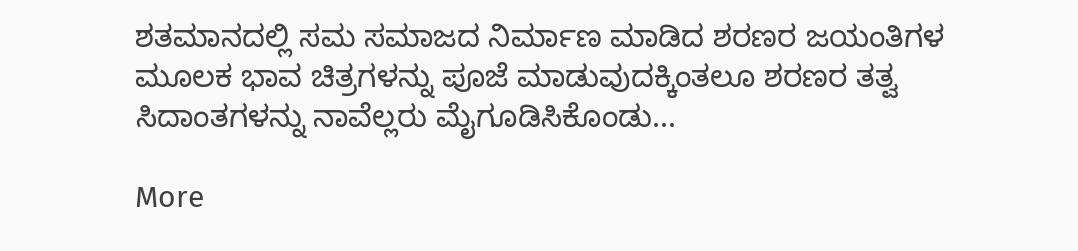ಶತಮಾನದಲ್ಲಿ ಸಮ ಸಮಾಜದ ನಿರ್ಮಾಣ ಮಾಡಿದ ಶರಣರ ಜಯಂತಿಗಳ ಮೂಲಕ ಭಾವ ಚಿತ್ರಗಳನ್ನು ಪೂಜೆ ಮಾಡುವುದಕ್ಕಿಂತಲೂ ಶರಣರ ತತ್ವ ಸಿದಾಂತಗಳನ್ನು ನಾವೆಲ್ಲರು ಮೈಗೂಡಿಸಿಕೊಂಡು...

More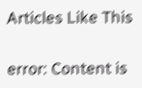Articles Like This

error: Content is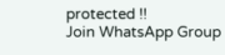protected !!
Join WhatsApp Group